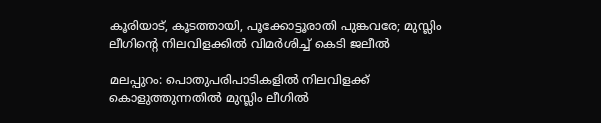കൂരിയാട്, കൂടത്തായി, പൂക്കോട്ടൂരാതി പുങ്കവരേ; മുസ്ലിം ലീഗിന്റെ നിലവിളക്കില്‍ വിമര്‍ശിച്ച് കെടി ജലീല്‍

മലപ്പുറം: പൊതുപരിപാടികളില്‍ നിലവിളക്ക് കൊളുത്തുന്നതില്‍ മുസ്ലിം ലീഗില്‍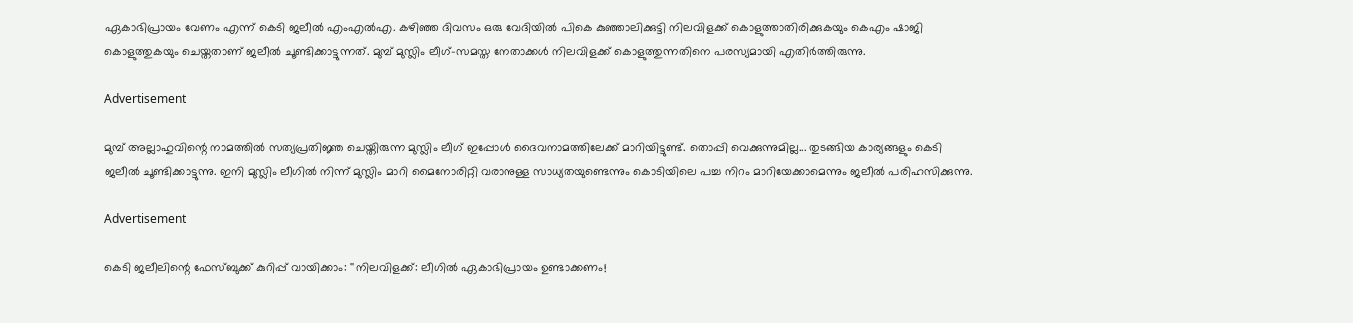ഏകാഭിപ്രായം വേണം എന്ന് കെടി ജലീല്‍ എംഎല്‍എ. കഴിഞ്ഞ ദിവസം ഒരു വേദിയില്‍ പികെ കുഞ്ഞാലിക്കുട്ടി നിലവിളക്ക് കൊളുത്താതിരിക്കുകയും കെഎം ഷാജി കൊളുത്തുകയും ചെയ്തതാണ് ജലീല്‍ ചൂണ്ടിക്കാട്ടുന്നത്. മുമ്പ് മുസ്ലിം ലീഗ്-സമസ്ത നേതാക്കള്‍ നിലവിളക്ക് കൊളുത്തുന്നതിനെ പരസ്യമായി എതിര്‍ത്തിരുന്നു.

Advertisement

മുമ്പ് അല്ലാഹുവിന്റെ നാമത്തില്‍ സത്യപ്രതിജ്ഞ ചെയ്തിരുന്ന മുസ്ലിം ലീഗ് ഇപ്പോള്‍ ദൈവനാമത്തിലേക്ക് മാറിയിട്ടുണ്ട്. തൊപ്പി വെക്കുന്നുമില്ല... തുടങ്ങിയ കാര്യങ്ങളും കെടി ജലീല്‍ ചൂണ്ടിക്കാട്ടുന്നു. ഇനി മുസ്ലിം ലീഗില്‍ നിന്ന് മുസ്ലിം മാറി മൈനോരിറ്റി വരാനുള്ള സാധ്യതയുണ്ടെന്നും കൊടിയിലെ പച്ച നിറം മാറിയേക്കാമെന്നും ജലീല്‍ പരിഹസിക്കുന്നു.

Advertisement

കെടി ജലീലിന്റെ ഫേസ്ബുക്ക് കുറിപ്പ് വായിക്കാം: ''നിലവിളക്ക്: ലീഗില്‍ ഏകാഭിപ്രായം ഉണ്ടാക്കണം!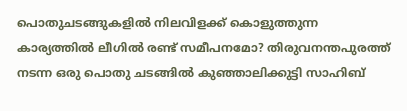പൊതുചടങ്ങുകളില്‍ നിലവിളക്ക് കൊളുത്തുന്ന കാര്യത്തില്‍ ലീഗില്‍ രണ്ട് സമീപനമോ? തിരുവനന്തപുരത്ത് നടന്ന ഒരു പൊതു ചടങ്ങില്‍ കുഞ്ഞാലിക്കുട്ടി സാഹിബ്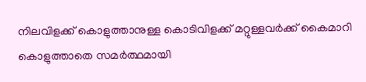നിലവിളക്ക് കൊളുത്താനുള്ള കൊടിവിളക്ക് മറ്റുള്ളവര്‍ക്ക് കൈമാറി കൊളുത്താതെ സമര്‍ത്ഥമായി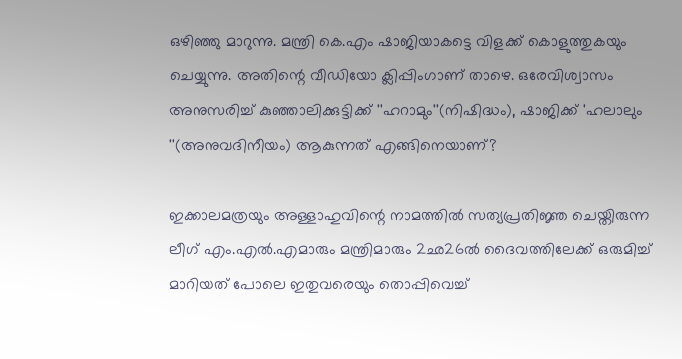ഒഴിഞ്ഞു മാറുന്നു. മന്ത്രി കെ.എം ഷാജിയാകട്ടെ വിളക്ക് കൊളുത്തുകയും ചെയ്യുന്നു. അതിന്റെ വീഡിയോ ക്ലിപ്പിംഗാണ് താഴെ. ഒരേവിശ്വാസം അനുസരിച്ച് കുഞ്ഞാലിക്കുട്ടിക്ക് ''ഹറാമും''(നിഷിദ്ധം), ഷാജിക്ക് 'ഹലാലും ''(അനുവദിനീയം) ആകുന്നത് എങ്ങിനെയാണ്?

ഇക്കാലമത്രയും അള്ളാഹുവിന്റെ നാമത്തില്‍ സത്യപ്രതിജ്ഞ ചെയ്തിരുന്ന ലീഗ് എം.എല്‍.എമാരും മന്ത്രിമാരും 2ഛ26ല്‍ ദൈവത്തിലേക്ക് ഒരുമിച്ച് മാറിയത് പോലെ ഇതുവരെയും തൊപ്പിവെച്ച്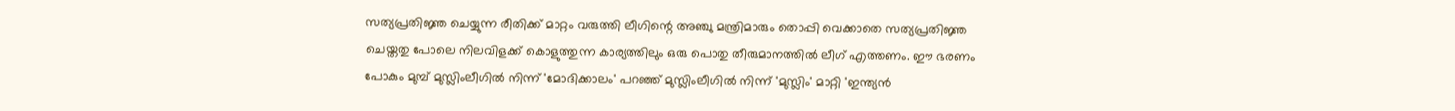സത്യപ്രതിജ്ഞ ചെയ്യുന്ന രീതിക്ക് മാറ്റം വരുത്തി ലീഗിന്റെ അഞ്ചു മന്ത്രിമാരും തൊപ്പി വെക്കാതെ സത്യപ്രതിജ്ഞ ചെയ്തതു പോലെ നിലവിളക്ക് കൊളുത്തുന്ന കാര്യത്തിലും ഒരു പൊതു തീരുമാനത്തില്‍ ലീഗ് എത്തണം. ഈ ഭരണം പോകും മുമ്പ് മുസ്ലിംലീഗില്‍ നിന്ന് 'മോദിക്കാലം' പറഞ്ഞ് മുസ്ലിംലീഗില്‍ നിന്ന് 'മുസ്ലിം' മാറ്റി 'ഇന്ത്യന്‍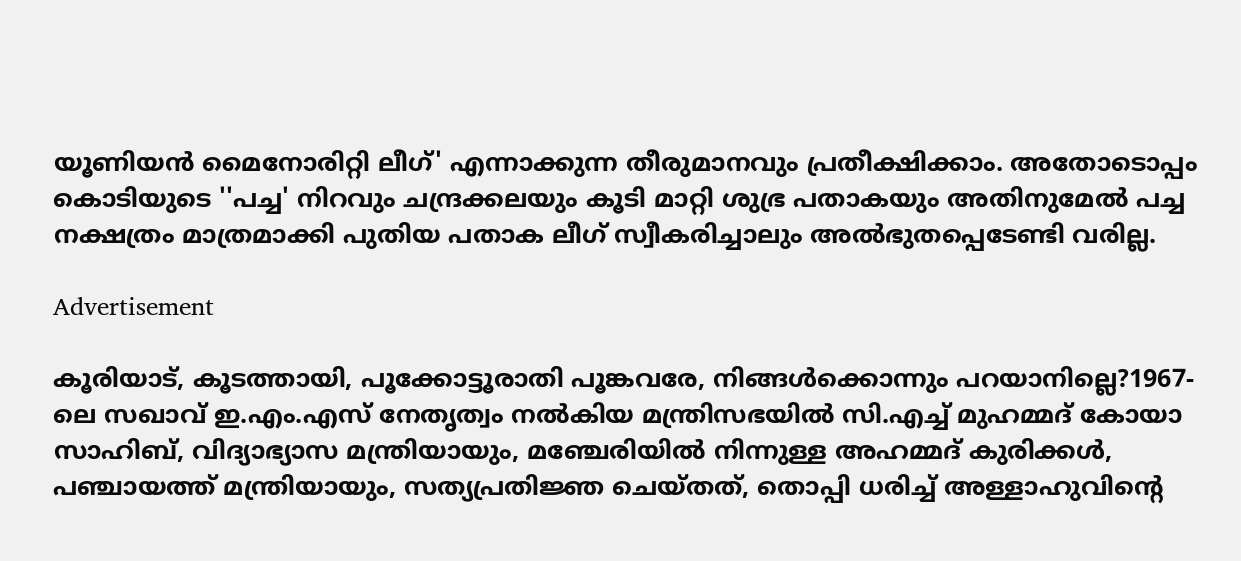യൂണിയന്‍ മൈനോരിറ്റി ലീഗ്' എന്നാക്കുന്ന തീരുമാനവും പ്രതീക്ഷിക്കാം. അതോടൊപ്പം കൊടിയുടെ ''പച്ച' നിറവും ചന്ദ്രക്കലയും കൂടി മാറ്റി ശുഭ്ര പതാകയും അതിനുമേല്‍ പച്ച നക്ഷത്രം മാത്രമാക്കി പുതിയ പതാക ലീഗ് സ്വീകരിച്ചാലും അല്‍ഭുതപ്പെടേണ്ടി വരില്ല.

Advertisement

കൂരിയാട്, കൂടത്തായി, പൂക്കോട്ടൂരാതി പൂങ്കവരേ, നിങ്ങള്‍ക്കൊന്നും പറയാനില്ലെ?1967-ലെ സഖാവ് ഇ.എം.എസ് നേതൃത്വം നല്‍കിയ മന്ത്രിസഭയില്‍ സി.എച്ച് മുഹമ്മദ് കോയാ സാഹിബ്, വിദ്യാഭ്യാസ മന്ത്രിയായും, മഞ്ചേരിയില്‍ നിന്നുള്ള അഹമ്മദ് കുരിക്കള്‍, പഞ്ചായത്ത് മന്ത്രിയായും, സത്യപ്രതിജ്ഞ ചെയ്തത്, തൊപ്പി ധരിച്ച് അള്ളാഹുവിന്റെ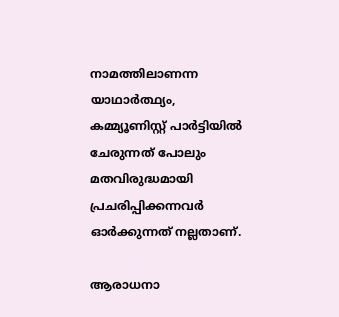നാമത്തിലാണന്ന യാഥാര്‍ത്ഥ്യം, കമ്മ്യൂണിസ്റ്റ് പാര്‍ട്ടിയില്‍ ചേരുന്നത് പോലും മതവിരുദ്ധമായി പ്രചരിപ്പിക്കന്നവര്‍ ഓര്‍ക്കുന്നത് നല്ലതാണ്.

ആരാധനാ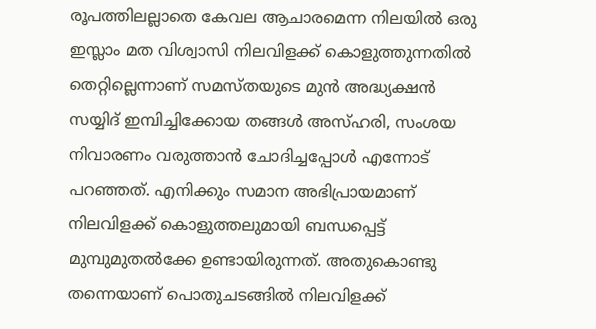രൂപത്തിലല്ലാതെ കേവല ആചാരമെന്ന നിലയില്‍ ഒരു ഇസ്ലാം മത വിശ്വാസി നിലവിളക്ക് കൊളുത്തുന്നതില്‍ തെറ്റില്ലെന്നാണ് സമസ്തയുടെ മുന്‍ അദ്ധ്യക്ഷന്‍ സയ്യിദ് ഇമ്പിച്ചിക്കോയ തങ്ങള്‍ അസ്ഹരി, സംശയ നിവാരണം വരുത്താന്‍ ചോദിച്ചപ്പോള്‍ എന്നോട് പറഞ്ഞത്. എനിക്കും സമാന അഭിപ്രായമാണ് നിലവിളക്ക് കൊളുത്തലുമായി ബന്ധപ്പെട്ട് മുമ്പുമുതല്‍ക്കേ ഉണ്ടായിരുന്നത്. അതുകൊണ്ടു തന്നെയാണ് പൊതുചടങ്ങില്‍ നിലവിളക്ക്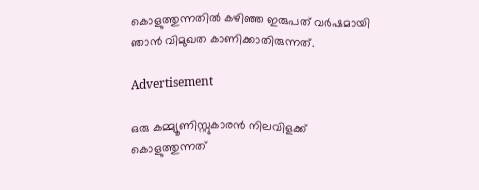കൊളുത്തുന്നതില്‍ കഴിഞ്ഞ ഇരുപത് വര്‍ഷമായി ഞാന്‍ വിമുഖത കാണിക്കാതിരുന്നത്.

Advertisement

ഒരു കമ്മ്യൂണിസ്റ്റുകാരന്‍ നിലവിളക്ക് കൊളുത്തുന്നത്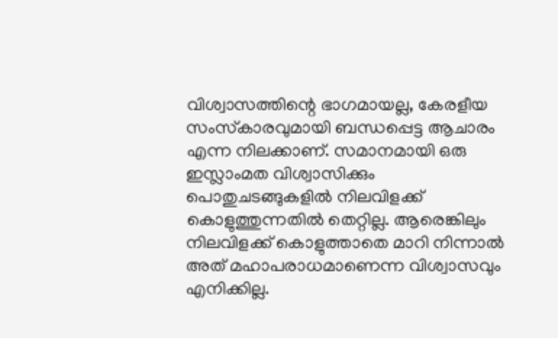വിശ്വാസത്തിന്റെ ഭാഗമായല്ല, കേരളീയ സംസ്‌കാരവുമായി ബന്ധപ്പെട്ട ആചാരം എന്ന നിലക്കാണ്. സമാനമായി ഒരു ഇസ്ലാംമത വിശ്വാസിക്കും പൊതുചടങ്ങുകളില്‍ നിലവിളക്ക് കൊളുത്തുന്നതില്‍ തെറ്റില്ല. ആരെങ്കിലും നിലവിളക്ക് കൊളുത്താതെ മാറി നിന്നാല്‍ അത് മഹാപരാധമാണെന്ന വിശ്വാസവും എനിക്കില്ല.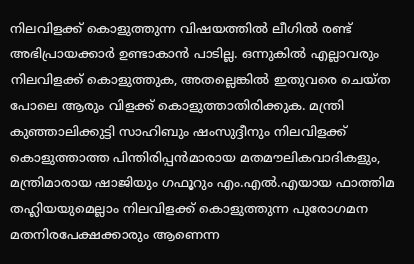നിലവിളക്ക് കൊളുത്തുന്ന വിഷയത്തില്‍ ലീഗില്‍ രണ്ട് അഭിപ്രായക്കാര്‍ ഉണ്ടാകാന്‍ പാടില്ല. ഒന്നുകില്‍ എല്ലാവരും നിലവിളക്ക് കൊളുത്തുക, അതല്ലെങ്കില്‍ ഇതുവരെ ചെയ്ത പോലെ ആരും വിളക്ക് കൊളുത്താതിരിക്കുക. മന്ത്രി കുഞ്ഞാലിക്കുട്ടി സാഹിബും ഷംസുദ്ദീനും നിലവിളക്ക് കൊളുത്താത്ത പിന്തിരിപ്പന്‍മാരായ മതമൗലികവാദികളും, മന്ത്രിമാരായ ഷാജിയും ഗഫൂറും എം.എല്‍.എയായ ഫാത്തിമ തഹ്ലിയയുമെല്ലാം നിലവിളക്ക് കൊളുത്തുന്ന പുരോഗമന മതനിരപേക്ഷക്കാരും ആണെന്ന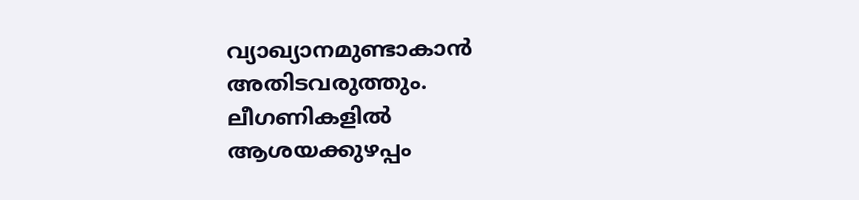വ്യാഖ്യാനമുണ്ടാകാന്‍ അതിടവരുത്തും. ലീഗണികളില്‍ ആശയക്കുഴപ്പം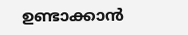ഉണ്ടാക്കാന്‍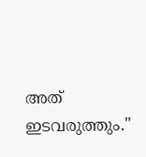അത് ഇടവരുത്തും.''